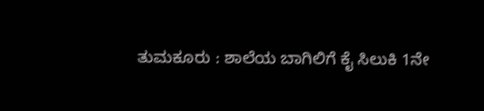ತುಮಕೂರು : ಶಾಲೆಯ ಬಾಗಿಲಿಗೆ ಕೈ ಸಿಲುಕಿ 1ನೇ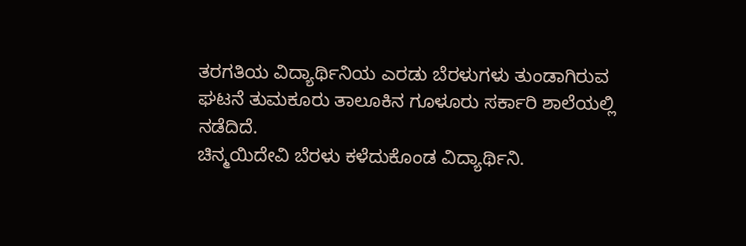ತರಗತಿಯ ವಿದ್ಯಾರ್ಥಿನಿಯ ಎರಡು ಬೆರಳುಗಳು ತುಂಡಾಗಿರುವ ಘಟನೆ ತುಮಕೂರು ತಾಲೂಕಿನ ಗೂಳೂರು ಸರ್ಕಾರಿ ಶಾಲೆಯಲ್ಲಿ ನಡೆದಿದೆ.
ಚಿನ್ಮಯಿದೇವಿ ಬೆರಳು ಕಳೆದುಕೊಂಡ ವಿದ್ಯಾರ್ಥಿನಿ.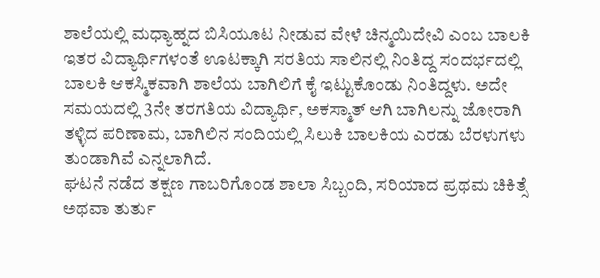ಶಾಲೆಯಲ್ಲಿ ಮಧ್ಯಾಹ್ನದ ಬಿಸಿಯೂಟ ನೀಡುವ ವೇಳೆ ಚಿನ್ಮಯಿದೇವಿ ಎಂಬ ಬಾಲಕಿ ಇತರ ವಿದ್ಯಾರ್ಥಿಗಳಂತೆ ಊಟಕ್ಕಾಗಿ ಸರತಿಯ ಸಾಲಿನಲ್ಲಿ ನಿಂತಿದ್ದ ಸಂದರ್ಭದಲ್ಲಿ ಬಾಲಕಿ ಆಕಸ್ಮಿಕವಾಗಿ ಶಾಲೆಯ ಬಾಗಿಲಿಗೆ ಕೈ ಇಟ್ಟುಕೊಂಡು ನಿಂತಿದ್ದಳು. ಅದೇ ಸಮಯದಲ್ಲಿ 3ನೇ ತರಗತಿಯ ವಿದ್ಯಾರ್ಥಿ, ಅಕಸ್ಮಾತ್ ಆಗಿ ಬಾಗಿಲನ್ನು ಜೋರಾಗಿ ತಳ್ಳಿದ ಪರಿಣಾಮ, ಬಾಗಿಲಿನ ಸಂದಿಯಲ್ಲಿ ಸಿಲುಕಿ ಬಾಲಕಿಯ ಎರಡು ಬೆರಳುಗಳು ತುಂಡಾಗಿವೆ ಎನ್ನಲಾಗಿದೆ.
ಘಟನೆ ನಡೆದ ತಕ್ಷಣ ಗಾಬರಿಗೊಂಡ ಶಾಲಾ ಸಿಬ್ಬಂದಿ, ಸರಿಯಾದ ಪ್ರಥಮ ಚಿಕಿತ್ಸೆ ಅಥವಾ ತುರ್ತು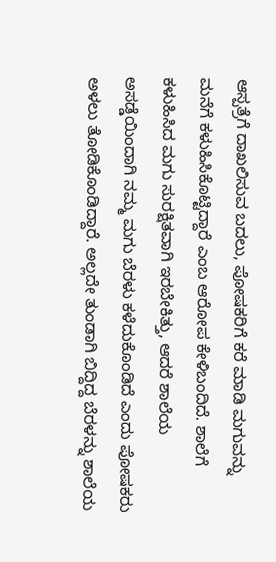ಆಸ್ಪತ್ರೆಗೆ ದಾಖಲಿಸುವ ಬದಲು, ಪೋಷಕರಿಗೆ ಕರೆ ಮಾಡಿ ಮಗುವನ್ನು ಮನೆಗೆ ಕಳುಹಿಸಿಕೊಟ್ಟಿದ್ದಾರೆ ಎಂಬ ಆರೋಪ ಕೇಳಿಬಂದಿದೆ. ಶಾಲೆಗೆ ಕಳುಹಿಸಿದ ಮಗು ಸುರಕ್ಷಿತವಾಗಿ ಇರಬೇಕಿತ್ತು, ಆದರೆ ಶಾಲೆಯ ಅಸಡ್ಡೆಯಿಂದಾಗಿ ನಮ್ಮ ಮಗು ಬೆರಳು ಕಳೆದುಕೊಂಡಿದೆ ಎಂದು ಪೋಷಕರು ಅಳಲು ತೋಡಿಕೊಂಡಿದ್ದಾರೆ. ಅಲ್ಲದೇ ತುಂಡಾಗಿ ಬಿದ್ದಿದ್ದ ಬೆರಳನ್ನು ಶಾಲೆಯ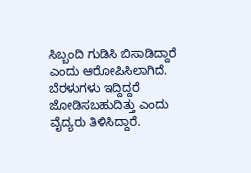ಸಿಬ್ಬಂದಿ ಗುಡಿಸಿ ಬಿಸಾಡಿದ್ದಾರೆ ಎಂದು ಆರೋಪಿಸಿಲಾಗಿದೆ. ಬೆರಳುಗಳು ಇದ್ದಿದ್ದರೆ ಜೋಡಿಸಬಹುದಿತ್ತು ಎಂದು ವೈದ್ಯರು ತಿಳಿಸಿದ್ದಾರೆ.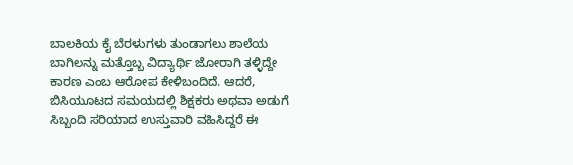ಬಾಲಕಿಯ ಕೈ ಬೆರಳುಗಳು ತುಂಡಾಗಲು ಶಾಲೆಯ ಬಾಗಿಲನ್ನು ಮತ್ತೊಬ್ಬ ವಿದ್ಯಾರ್ಥಿ ಜೋರಾಗಿ ತಳ್ಳಿದ್ದೇ ಕಾರಣ ಎಂಬ ಆರೋಪ ಕೇಳಿಬಂದಿದೆ. ಆದರೆ, ಬಿಸಿಯೂಟದ ಸಮಯದಲ್ಲಿ ಶಿಕ್ಷಕರು ಅಥವಾ ಅಡುಗೆ ಸಿಬ್ಬಂದಿ ಸರಿಯಾದ ಉಸ್ತುವಾರಿ ವಹಿಸಿದ್ದರೆ ಈ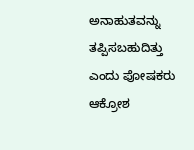ಅನಾಹುತವನ್ನು ತಪ್ಪಿಸಬಹುದಿತ್ತು ಎಂದು ಪೋಷಕರು ಆಕ್ರೋಶ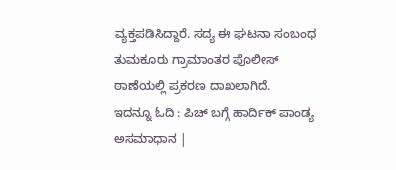ವ್ಯಕ್ತಪಡಿಸಿದ್ದಾರೆ. ಸದ್ಯ ಈ ಘಟನಾ ಸಂಬಂಧ ತುಮಕೂರು ಗ್ರಾಮಾಂತರ ಪೊಲೀಸ್ ಠಾಣೆಯಲ್ಲಿ ಪ್ರಕರಣ ದಾಖಲಾಗಿದೆ.
ಇದನ್ನೂ ಓದಿ : ಪಿಚ್ ಬಗ್ಗೆ ಹಾರ್ದಿಕ್ ಪಾಂಡ್ಯ ಅಸಮಾಧಾನ |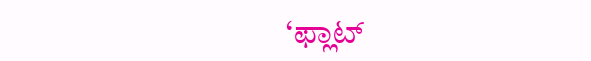‘ಫ್ಲಾಟ್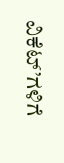ವಿಕೆಟ್’ಗಳಿಗೆ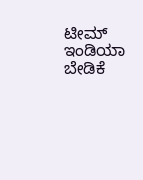ಟೀಮ್ ಇಂಡಿಯಾ ಬೇಡಿಕೆ